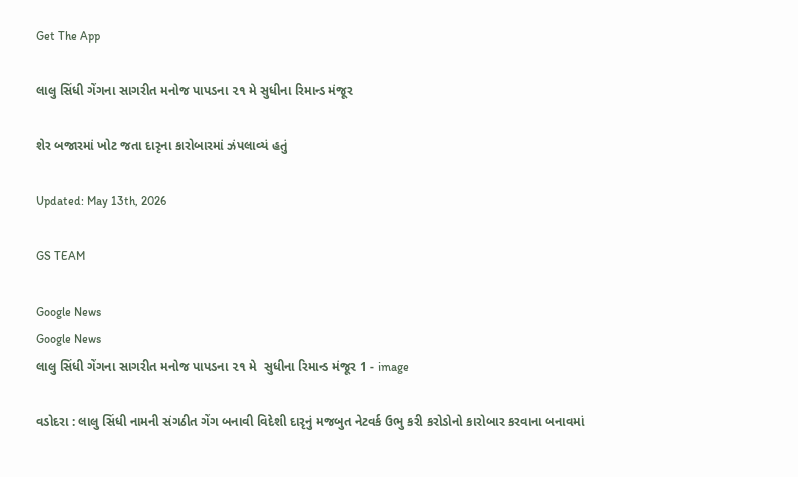Get The App

લાલુ સિંધી ગેંગના સાગરીત મનોજ પાપડના ૨૧ મે સુધીના રિમાન્ડ મંજૂર

શેર બજારમાં ખોટ જતા દારૃના કારોબારમાં ઝંપલાવ્યં હતું

Updated: May 13th, 2026

GS TEAM

Google News
Google News
લાલુ સિંધી ગેંગના સાગરીત મનોજ પાપડના ૨૧ મે  સુધીના રિમાન્ડ મંજૂર 1 - image

વડોદરા : લાલુ સિંધી નામની સંગઠીત ગેંગ બનાવી વિદેશી દારૃનું મજબુત નેટવર્ક ઉભુ કરી કરોડોનો કારોબાર કરવાના બનાવમાં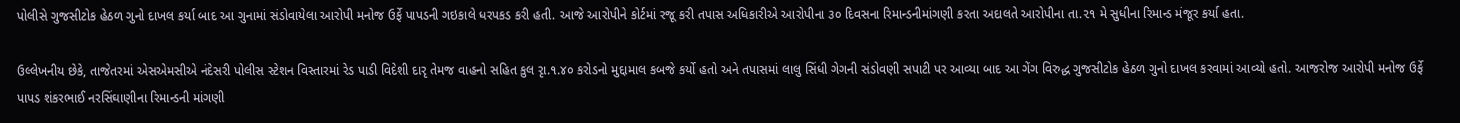પોલીસે ગુજસીટોક હેઠળ ગુનો દાખલ કર્યા બાદ આ ગુનામાં સંડોવાયેલા આરોપી મનોજ ઉર્ફે પાપડની ગઇકાલે ધરપકડ કરી હતી. આજે આરોપીને કોર્ટમાં રજૂ કરી તપાસ અધિકારીએ આરોપીના ૩૦ દિવસના રિમાન્ડનીમાંગણી કરતા અદાલતે આરોપીના તા.૨૧ મે સુધીના રિમાન્ડ મંજૂર કર્યા હતા.

ઉલ્લેખનીય છેકે, તાજેતરમાં એસએમસીએ નંદેસરી પોલીસ સ્ટેશન વિસ્તારમાં રેડ પાડી વિદેશી દારૃ તેમજ વાહનો સહિત કુલ રૃા.૧.૪૦ કરોડનો મુદ્દામાલ કબજે કર્યો હતો અને તપાસમાં લાલુ સિંધી ગેગની સંડોવણી સપાટી પર આવ્યા બાદ આ ગેંગ વિરુદ્ધ ગુજસીટોક હેઠળ ગુનો દાખલ કરવામાં આવ્યો હતો. આજરોજ આરોપી મનોજ ઉર્ફે પાપડ શંકરભાઈ નરસિંઘાણીના રિમાન્ડની માંગણી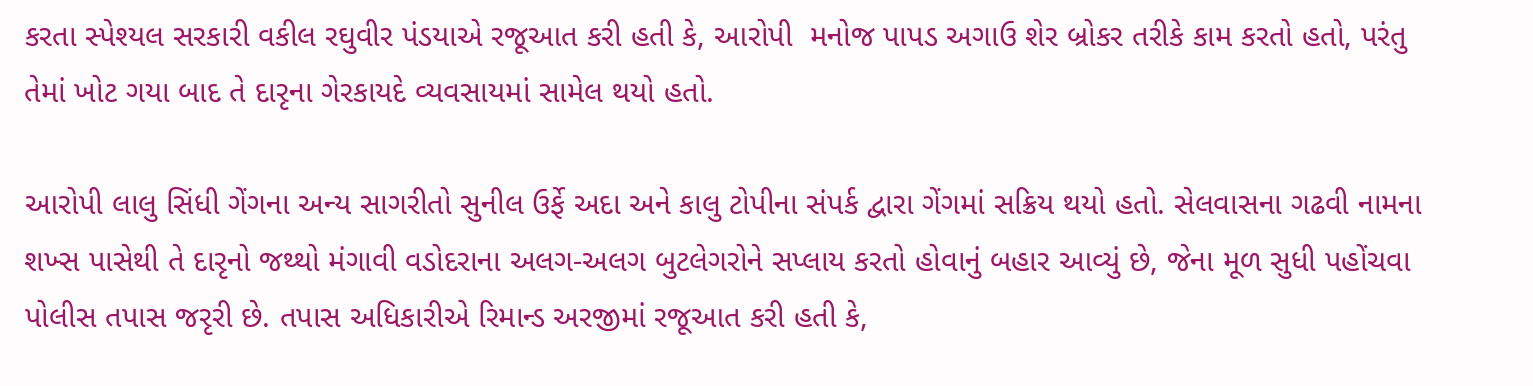કરતા સ્પેશ્યલ સરકારી વકીલ રઘુવીર પંડયાએ રજૂઆત કરી હતી કે, આરોપી  મનોજ પાપડ અગાઉ શેર બ્રોકર તરીકે કામ કરતો હતો, પરંતુ તેમાં ખોટ ગયા બાદ તે દારૃના ગેરકાયદે વ્યવસાયમાં સામેલ થયો હતો.

આરોપી લાલુ સિંધી ગેંગના અન્ય સાગરીતો સુનીલ ઉર્ફે અદા અને કાલુ ટોપીના સંપર્ક દ્વારા ગેંગમાં સક્રિય થયો હતો. સેલવાસના ગઢવી નામના શખ્સ પાસેથી તે દારૃનો જથ્થો મંગાવી વડોદરાના અલગ-અલગ બુટલેગરોને સપ્લાય કરતો હોવાનું બહાર આવ્યું છે, જેના મૂળ સુધી પહોંચવા પોલીસ તપાસ જરૃરી છે. તપાસ અધિકારીએ રિમાન્ડ અરજીમાં રજૂઆત કરી હતી કે,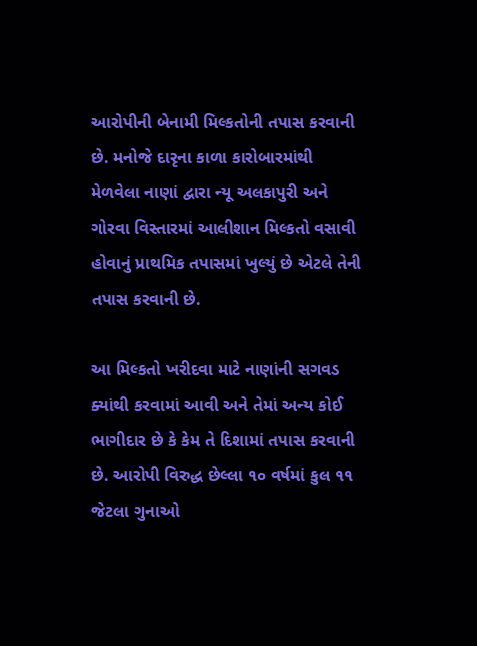આરોપીની બેનામી મિલ્કતોની તપાસ કરવાની છે. મનોજે દારૃના કાળા કારોબારમાંથી મેળવેલા નાણાં દ્વારા ન્યૂ અલકાપુરી અને ગોરવા વિસ્તારમાં આલીશાન મિલ્કતો વસાવી હોવાનું પ્રાથમિક તપાસમાં ખુલ્યું છે એટલે તેની તપાસ કરવાની છે.

આ મિલ્કતો ખરીદવા માટે નાણાંની સગવડ ક્યાંથી કરવામાં આવી અને તેમાં અન્ય કોઈ ભાગીદાર છે કે કેમ તે દિશામાં તપાસ કરવાની છે. આરોપી વિરુદ્ધ છેલ્લા ૧૦ વર્ષમાં કુલ ૧૧ જેટલા ગુનાઓ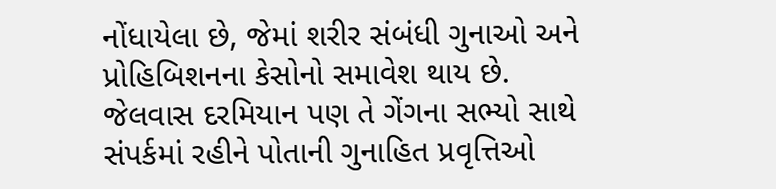નોંધાયેલા છે, જેમાં શરીર સંબંધી ગુનાઓ અને પ્રોહિબિશનના કેસોનો સમાવેશ થાય છે. જેલવાસ દરમિયાન પણ તે ગેંગના સભ્યો સાથે સંપર્કમાં રહીને પોતાની ગુનાહિત પ્રવૃત્તિઓ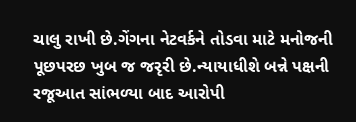ચાલુ રાખી છે.ગેંગના નેટવર્કને તોડવા માટે મનોજની પૂછપરછ ખુબ જ જરૃરી છે.ન્યાયાધીશે બન્ને પક્ષની રજૂઆત સાંભળ્યા બાદ આરોપી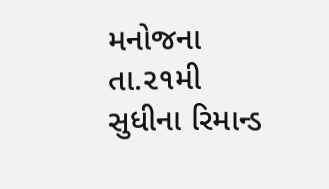મનોજના તા.૨૧મી સુધીના રિમાન્ડ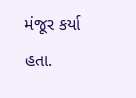મંજૂર કર્યા હતા.